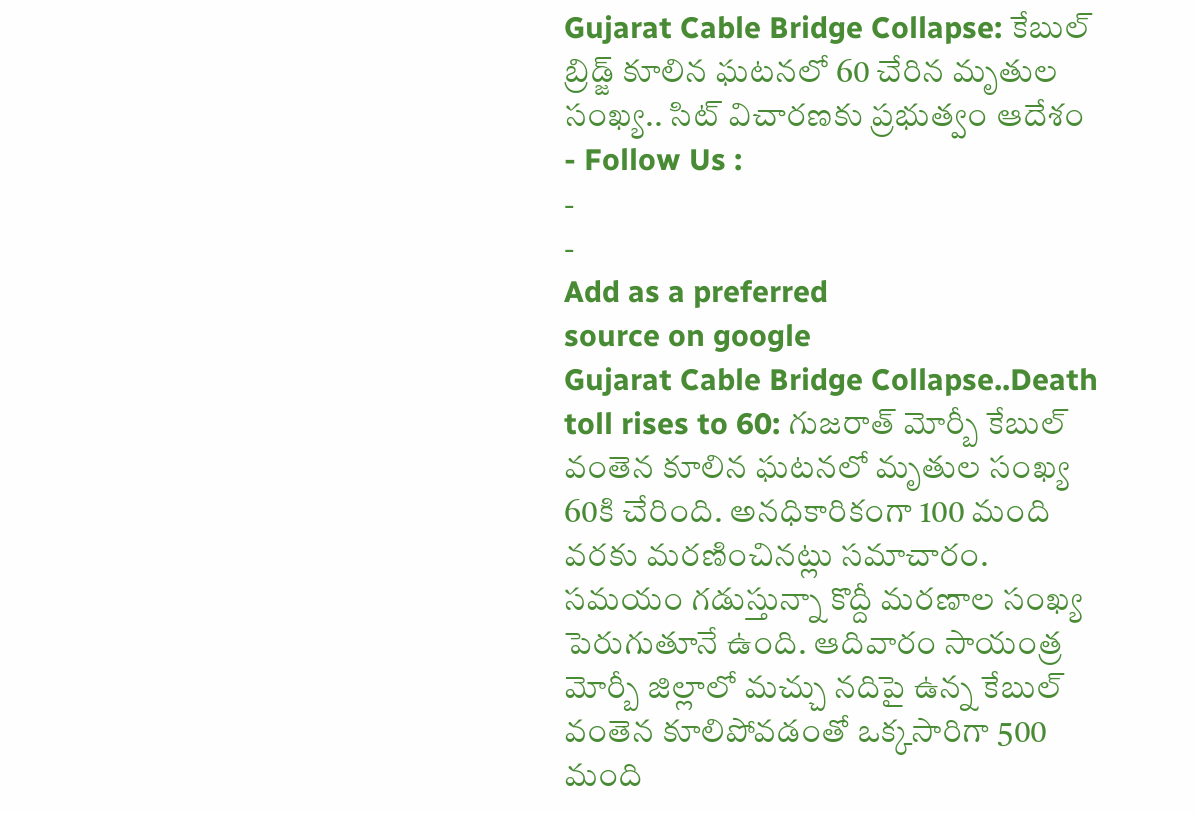Gujarat Cable Bridge Collapse: కేబుల్ బ్రిడ్జ్ కూలిన ఘటనలో 60 చేరిన మృతుల సంఖ్య.. సిట్ విచారణకు ప్రభుత్వం ఆదేశం
- Follow Us :
-
-
Add as a preferred
source on google
Gujarat Cable Bridge Collapse..Death toll rises to 60: గుజరాత్ మోర్బీ కేబుల్ వంతెన కూలిన ఘటనలో మృతుల సంఖ్య 60కి చేరింది. అనధికారికంగా 100 మంది వరకు మరణించినట్లు సమాచారం. సమయం గడుస్తున్నా కొద్దీ మరణాల సంఖ్య పెరుగుతూనే ఉంది. ఆదివారం సాయంత్ర మోర్బీ జిల్లాలో మచ్చు నదిపై ఉన్న కేబుల్ వంతెన కూలిపోవడంతో ఒక్కసారిగా 500 మంది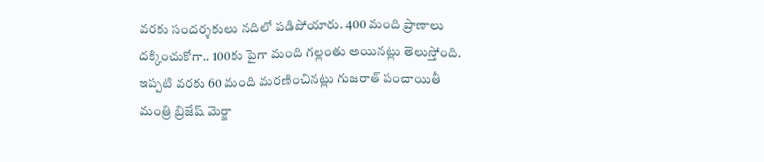వరకు సందర్శకులు నదిలో పడిపోయారు. 400 మంది ప్రాణాలు దక్కించుకోగా.. 100కు పైగా మంది గల్లంతు అయినట్లు తెలుస్తోంది. ఇప్పటి వరకు 60 మంది మరణించినట్లు గుజరాత్ పంచాయితీ మంత్రి బ్రిజేష్ మెర్జా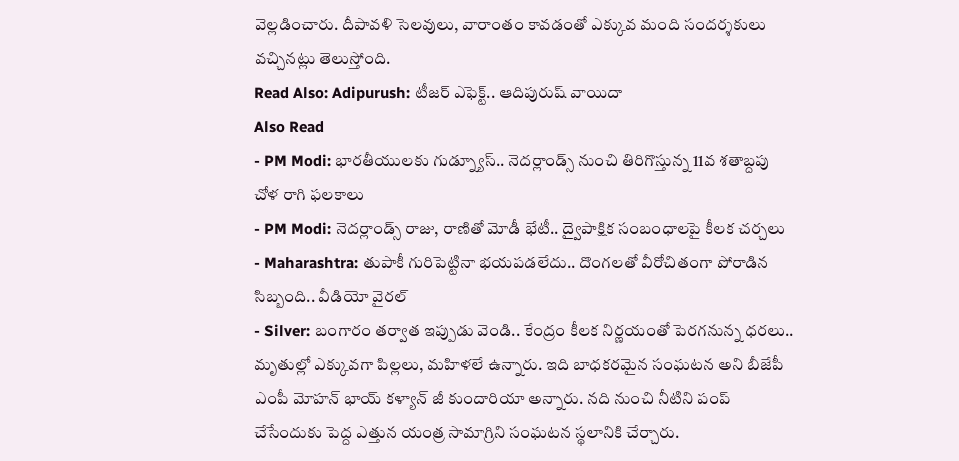వెల్లడించారు. దీపావళి సెలవులు, వారాంతం కావడంతో ఎక్కువ మంది సందర్శకులు వచ్చినట్లు తెలుస్తోంది.
Read Also: Adipurush: టీజర్ ఎఫెక్ట్.. ఆదిపురుష్ వాయిదా
Also Read
- PM Modi: భారతీయులకు గుడ్న్యూస్.. నెదర్లాండ్స్ నుంచి తిరిగొస్తున్న 11వ శతాబ్దపు చోళ రాగి ఫలకాలు
- PM Modi: నెదర్లాండ్స్ రాజు, రాణితో మోడీ భేటీ.. ద్వైపాక్షిక సంబంధాలపై కీలక చర్చలు
- Maharashtra: తుపాకీ గురిపెట్టినా భయపడలేదు.. దొంగలతో వీరోచితంగా పోరాడిన సిబ్బంది.. వీడియో వైరల్
- Silver: బంగారం తర్వాత ఇప్పుడు వెండి.. కేంద్రం కీలక నిర్ణయంతో పెరగనున్న ధరలు..
మృతుల్లో ఎక్కువగా పిల్లలు, మహిళలే ఉన్నారు. ఇది బాధకరమైన సంఘటన అని బీజేపీ ఎంపీ మోహన్ భాయ్ కళ్యాన్ జీ కుందారియా అన్నారు. నది నుంచి నీటిని పంప్ చేసేందుకు పెద్ద ఎత్తున యంత్ర సామాగ్రిని సంఘటన స్థలానికి చేర్చారు.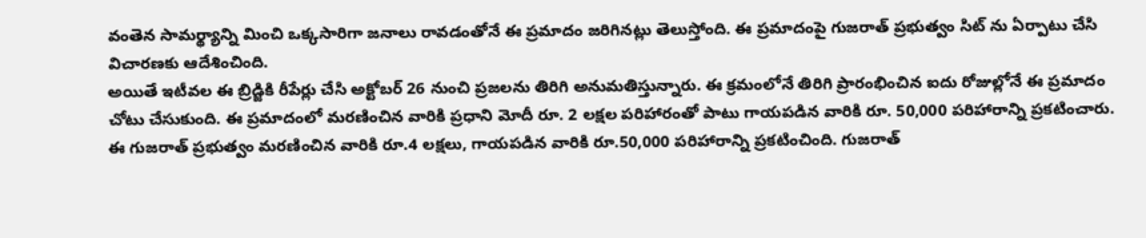వంతెన సామర్థ్యాన్ని మించి ఒక్కసారిగా జనాలు రావడంతోనే ఈ ప్రమాదం జరిగినట్లు తెలుస్తోంది. ఈ ప్రమాదంపై గుజరాత్ ప్రభుత్వం సిట్ ను ఏర్పాటు చేసి విచారణకు ఆదేశించింది.
అయితే ఇటీవల ఈ బ్రిడ్జికి రీపేర్లు చేసి అక్టోబర్ 26 నుంచి ప్రజలను తిరిగి అనుమతిస్తున్నారు. ఈ క్రమంలోనే తిరిగి ప్రారంభించిన ఐదు రోజుల్లోనే ఈ ప్రమాదం చోటు చేసుకుంది. ఈ ప్రమాదంలో మరణించిన వారికి ప్రధాని మోదీ రూ. 2 లక్షల పరిహారంతో పాటు గాయపడిన వారికి రూ. 50,000 పరిహారాన్ని ప్రకటించారు. ఈ గుజరాత్ ప్రభుత్వం మరణించిన వారికి రూ.4 లక్షలు, గాయపడిన వారికి రూ.50,000 పరిహారాన్ని ప్రకటించింది. గుజరాత్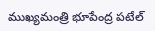ముఖ్యమంత్రి భూపేంద్ర పటేల్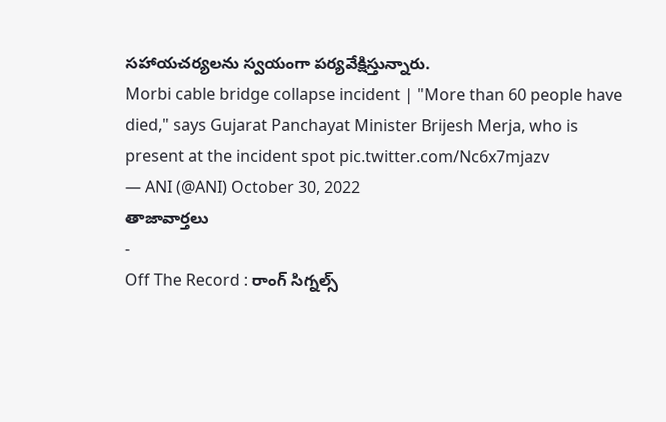సహాయచర్యలను స్వయంగా పర్యవేక్షిస్తున్నారు.
Morbi cable bridge collapse incident | "More than 60 people have died," says Gujarat Panchayat Minister Brijesh Merja, who is present at the incident spot pic.twitter.com/Nc6x7mjazv
— ANI (@ANI) October 30, 2022
తాజావార్తలు
-
Off The Record : రాంగ్ సిగ్నల్స్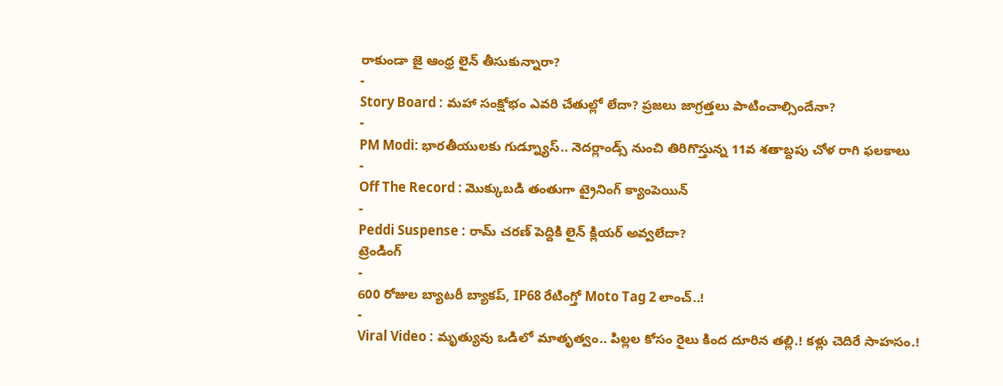రాకుండా జై ఆంధ్ర లైన్ తీసుకున్నారా?
-
Story Board : మహా సంక్షోభం ఎవరి చేతుల్లో లేదా? ప్రజలు జాగ్రత్తలు పాటించాల్సిందేనా?
-
PM Modi: భారతీయులకు గుడ్న్యూస్.. నెదర్లాండ్స్ నుంచి తిరిగొస్తున్న 11వ శతాబ్దపు చోళ రాగి ఫలకాలు
-
Off The Record : మొక్కుబడి తంతుగా ట్రైనింగ్ క్యాంపెయిన్
-
Peddi Suspense : రామ్ చరణ్ పెద్దికి లైన్ క్లియర్ అవ్వలేదా?
ట్రెండింగ్
-
600 రోజుల బ్యాటరీ బ్యాకప్, IP68 రేటింగ్తో Moto Tag 2 లాంచ్..!
-
Viral Video : మృత్యువు ఒడిలో మాతృత్వం.. పిల్లల కోసం రైలు కింద దూరిన తల్లి.! కళ్లు చెదిరే సాహసం.!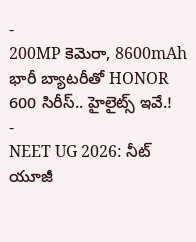-
200MP కెమెరా, 8600mAh భారీ బ్యాటరీతో HONOR 600 సిరీస్.. హైలైట్స్ ఇవే.!
-
NEET UG 2026: నీట్ యూజీ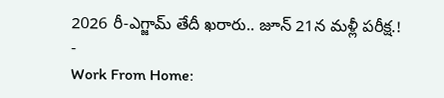2026 రీ-ఎగ్జామ్ తేదీ ఖరారు.. జూన్ 21న మళ్లీ పరీక్ష.!
-
Work From Home: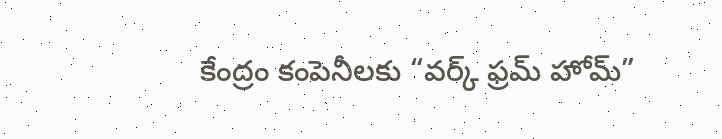కేంద్రం కంపెనీలకు “వర్క్ ఫ్రమ్ హోమ్”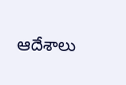ఆదేశాలు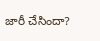జారీ చేసిందా?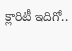క్లారిటీ ఇదిగో..